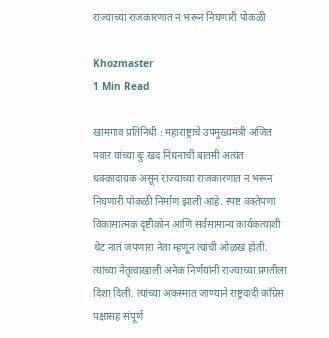राज्याच्या राजकारणात न भरून निघणारी पोकळी

Khozmaster
1 Min Read

खामगाव प्रतिनिधी : महाराष्ट्राचे उपमुख्यमंत्री अजित पवार यांच्या दुः खद निधनाची बातमी अत्यंत धक्कादायक असून राज्याच्या राजकारणात न भरून निघणारी पोकळी निर्माण झाली आहे. स्पष्ट वक्तेपणा विकासात्मक दृष्टीकोन आणि सर्वसामान्य कार्यकत्यांशी थेट नातं जपणारा नेता म्हणून त्यांची ओळख होती. त्यांच्या नेतृत्वाखाली अनेक निर्णयांनी राज्याच्या प्रगतीला दिशा दिली. त्यांच्या अकस्मात जाण्याने राष्ट्रवादी काँग्रेस पक्षासह संपूर्ण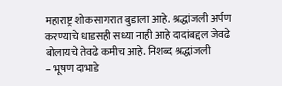महाराष्ट्र शोकसागरात बुडाला आहे. श्रद्धांजली अर्पण करण्याचे धाडसही सध्या नाही आहे दादांबद्दल जेवढे बोलायचे तेवढे कमीच आहे. निशब्द श्रद्धांजली
– भूषण दाभाडे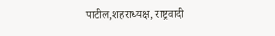पाटील,शहराध्यक्ष, राष्ट्रवादी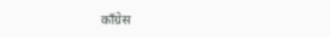काँग्रेस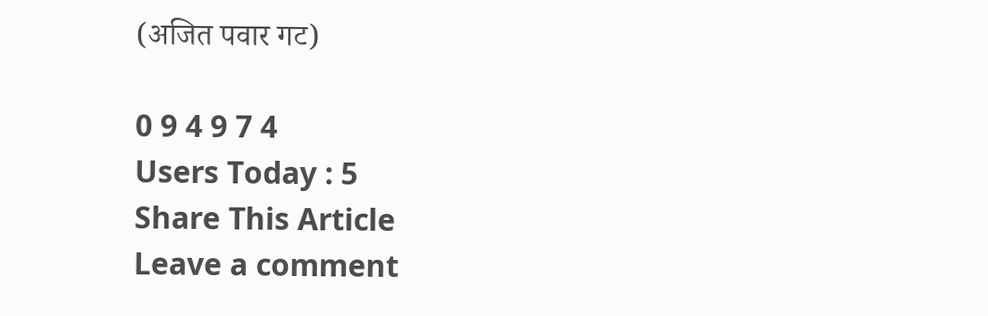(अजित पवार गट)

0 9 4 9 7 4
Users Today : 5
Share This Article
Leave a comment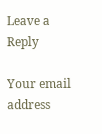Leave a Reply

Your email address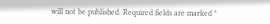will not be published. Required fields are marked *